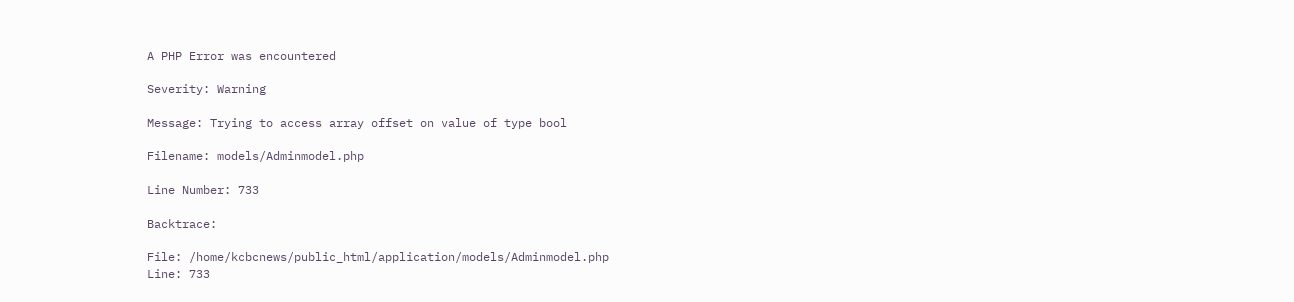A PHP Error was encountered

Severity: Warning

Message: Trying to access array offset on value of type bool

Filename: models/Adminmodel.php

Line Number: 733

Backtrace:

File: /home/kcbcnews/public_html/application/models/Adminmodel.php
Line: 733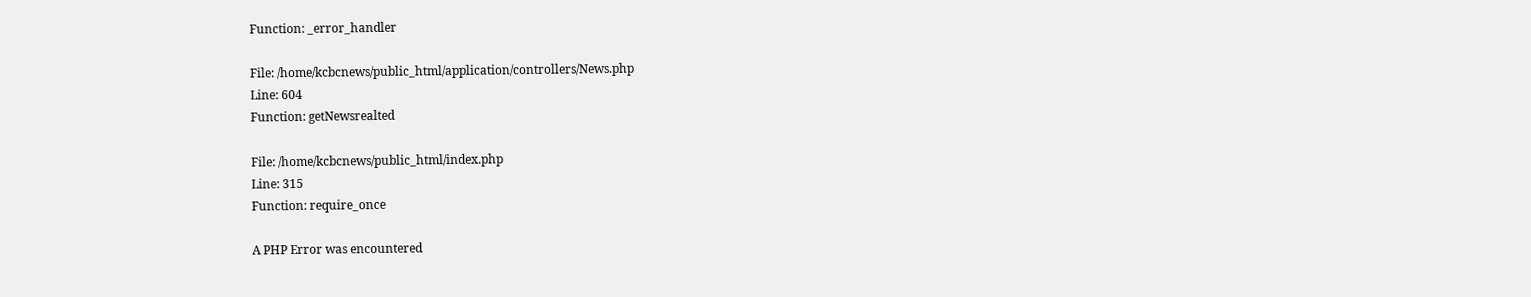Function: _error_handler

File: /home/kcbcnews/public_html/application/controllers/News.php
Line: 604
Function: getNewsrealted

File: /home/kcbcnews/public_html/index.php
Line: 315
Function: require_once

A PHP Error was encountered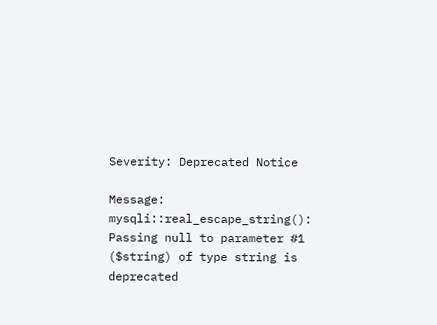Severity: Deprecated Notice

Message: mysqli::real_escape_string(): Passing null to parameter #1 ($string) of type string is deprecated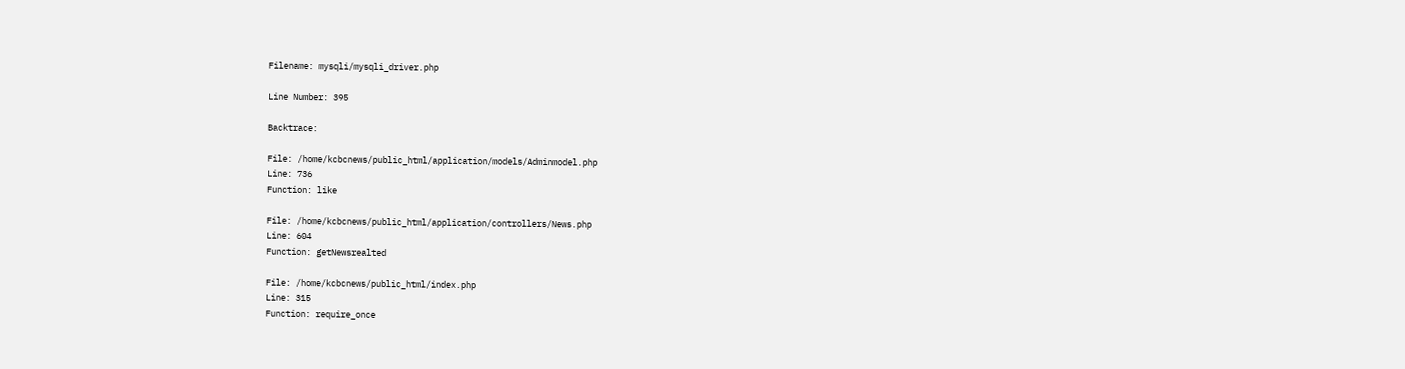Filename: mysqli/mysqli_driver.php

Line Number: 395

Backtrace:

File: /home/kcbcnews/public_html/application/models/Adminmodel.php
Line: 736
Function: like

File: /home/kcbcnews/public_html/application/controllers/News.php
Line: 604
Function: getNewsrealted

File: /home/kcbcnews/public_html/index.php
Line: 315
Function: require_once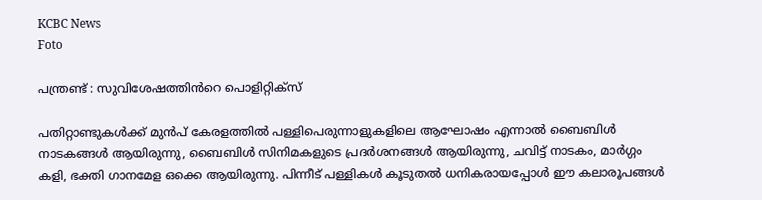KCBC News
Foto

പന്ത്രണ്ട് : സുവിശേഷത്തിൻറെ പൊളിറ്റിക്സ്

പതിറ്റാണ്ടുകൾക്ക് മുൻപ് കേരളത്തിൽ പള്ളിപെരുന്നാളുകളിലെ ആഘോഷം എന്നാൽ ബൈബിൾ നാടകങ്ങൾ ആയിരുന്നു, ബൈബിൾ സിനിമകളുടെ പ്രദർശനങ്ങൾ ആയിരുന്നു, ചവിട്ട് നാടകം, മാർഗ്ഗം കളി, ഭക്തി ഗാനമേള ഒക്കെ ആയിരുന്നു. പിന്നീട് പള്ളികൾ കൂടുതൽ ധനികരായപ്പോൾ ഈ കലാരൂപങ്ങൾ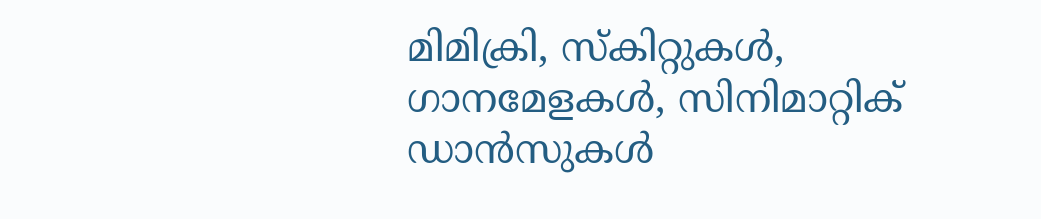മിമിക്രി, സ്‌കിറ്റുകൾ, ഗാനമേളകൾ, സിനിമാറ്റിക് ഡാൻസുകൾ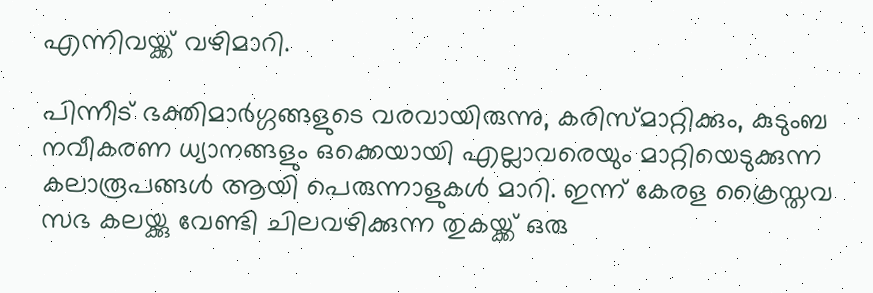എന്നിവയ്ക്ക് വഴിമാറി.

പിന്നീട് ഭക്തിമാർഗ്ഗങ്ങളുടെ വരവായിരുന്നു, കരിസ്മാറ്റിക്കും, കുടുംബ നവീകരണ ധ്യാനങ്ങളും ഒക്കെയായി എല്ലാവരെയും മാറ്റിയെടുക്കുന്ന കലാരൂപങ്ങൾ ആയി പെരുന്നാളുകൾ മാറി. ഇന്ന് കേരള ക്രൈസ്തവ സഭ കലയ്ക്കു വേണ്ടി ചിലവഴിക്കുന്ന തുകയ്ക്ക് ഒരു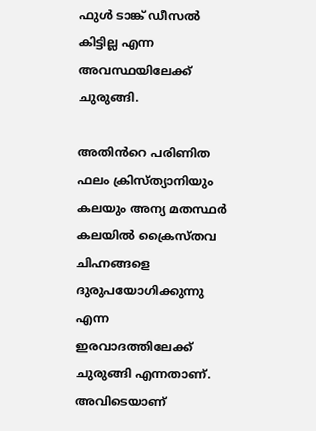ഫുൾ ടാങ്ക് ഡീസൽ കിട്ടില്ല എന്ന അവസ്ഥയിലേക്ക് ചുരുങ്ങി.

അതിൻറെ പരിണിത ഫലം ക്രിസ്ത്യാനിയും കലയും അന്യ മതസ്ഥർ കലയിൽ ക്രൈസ്തവ ചിഹ്നങ്ങളെ ദുരുപയോഗിക്കുന്നു എന്ന ഇരവാദത്തിലേക്ക് ചുരുങ്ങി എന്നതാണ്. അവിടെയാണ്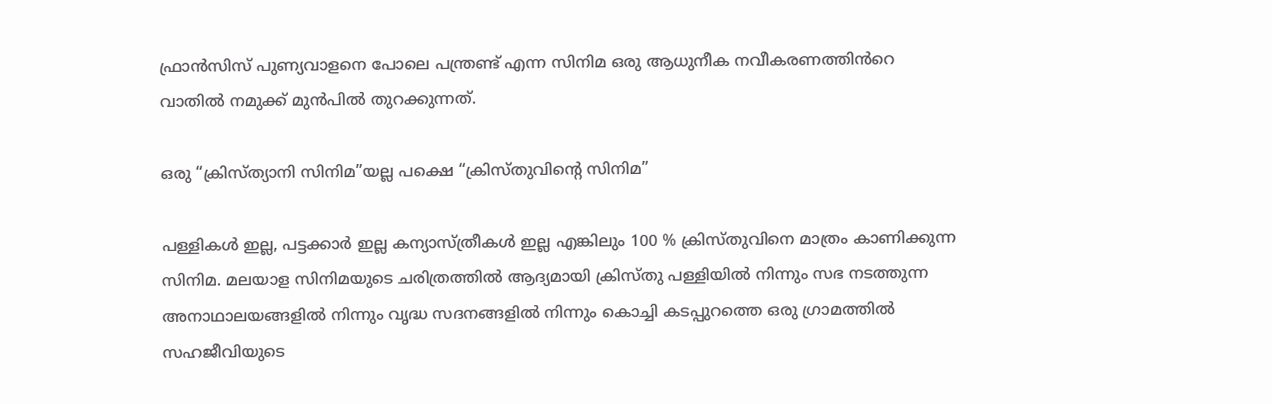ഫ്രാൻസിസ് പുണ്യവാളനെ പോലെ പന്ത്രണ്ട് എന്ന സിനിമ ഒരു ആധുനീക നവീകരണത്തിൻറെ വാതിൽ നമുക്ക് മുൻപിൽ തുറക്കുന്നത്.

ഒരു “ക്രിസ്ത്യാനി സിനിമ”യല്ല പക്ഷെ “ക്രിസ്തുവിന്റെ സിനിമ”

പള്ളികൾ ഇല്ല, പട്ടക്കാർ ഇല്ല കന്യാസ്ത്രീകൾ ഇല്ല എങ്കിലും 100 % ക്രിസ്തുവിനെ മാത്രം കാണിക്കുന്ന സിനിമ. മലയാള സിനിമയുടെ ചരിത്രത്തിൽ ആദ്യമായി ക്രിസ്തു പള്ളിയിൽ നിന്നും സഭ നടത്തുന്ന അനാഥാലയങ്ങളിൽ നിന്നും വൃദ്ധ സദനങ്ങളിൽ നിന്നും കൊച്ചി കടപ്പുറത്തെ ഒരു ഗ്രാമത്തിൽ സഹജീവിയുടെ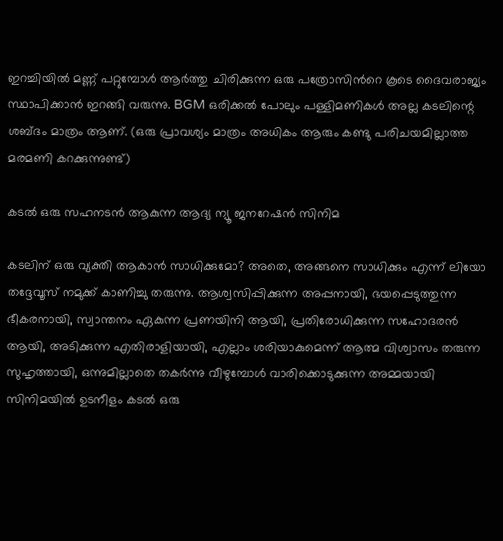ഇറച്ചിയിൽ മണ്ണ് പറ്റുമ്പോൾ ആർത്തു ചിരിക്കുന്ന ഒരു പത്രോസിൻറെ കൂടെ ദൈവരാജ്യം സ്ഥാപിക്കാൻ ഇറങ്ങി വരുന്നു. BGM ഒരിക്കൽ പോലും പള്ളിമണികൾ അല്ല കടലിന്റെ ശബ്ദം മാത്രം ആണ്. (ഒരു പ്രാവശ്യം മാത്രം അധികം ആരും കണ്ടു പരിചയമില്ലാത്ത മരമണി കറക്കുന്നുണ്ട്)

കടൽ ഒരു സഹനടൻ ആകുന്ന ആദ്യ ന്യൂ ജനറേഷൻ സിനിമ

കടലിന് ഒരു വ്യക്തി ആകാൻ സാധിക്കുമോ? അതെ, അങ്ങനെ സാധിക്കും എന്ന് ലിയോ തദ്ദേവൂസ് നമുക്ക് കാണിച്ചു തരുന്നു. ആശ്വസിപ്പിക്കുന്ന അപ്പനായി, ഭയപ്പെടുത്തുന്ന ഭീകരനായി, സ്വാന്തനം ഏകുന്ന പ്രണയിനി ആയി, പ്രതിരോധിക്കുന്ന സഹോദരൻ ആയി, അടിക്കുന്ന എതിരാളിയായി, എല്ലാം ശരിയാകുമെന്ന് ആത്മ വിശ്വാസം തരുന്ന സുഹൃത്തായി, ഒന്നുമില്ലാതെ തകർന്നു വീഴുമ്പോൾ വാരിക്കൊടുക്കുന്ന അമ്മയായി സിനിമയിൽ ഉടനീളം കടൽ ഒരു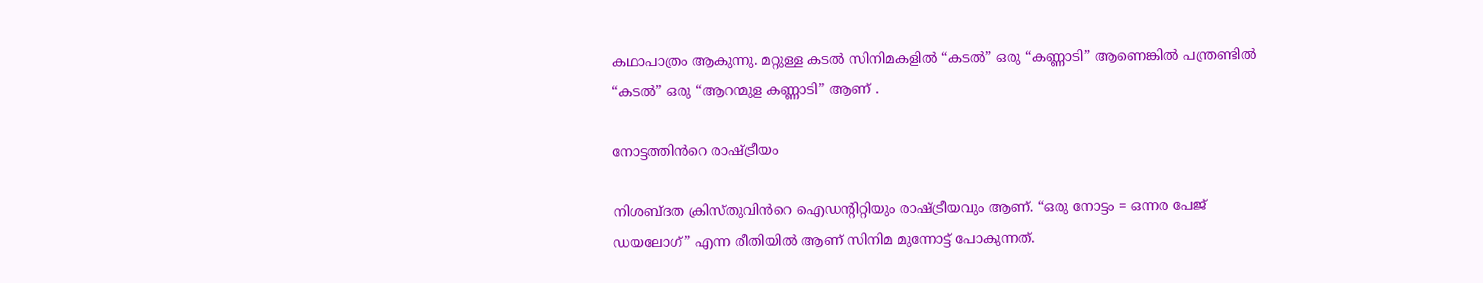കഥാപാത്രം ആകുന്നു. മറ്റുള്ള കടൽ സിനിമകളിൽ “കടൽ” ഒരു “കണ്ണാടി” ആണെങ്കിൽ പന്ത്രണ്ടിൽ “കടൽ” ഒരു “ആറന്മുള കണ്ണാടി” ആണ് .

നോട്ടത്തിൻറെ രാഷ്ട്രീയം

നിശബ്ദത ക്രിസ്തുവിൻറെ ഐഡന്റിറ്റിയും രാഷ്ട്രീയവും ആണ്. “ഒരു നോട്ടം = ഒന്നര പേജ് ഡയലോഗ്” എന്ന രീതിയിൽ ആണ് സിനിമ മുന്നോട്ട് പോകുന്നത്.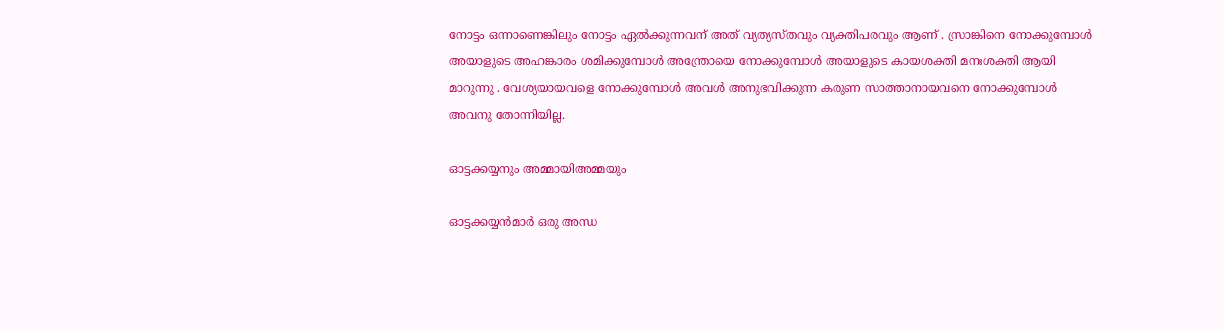നോട്ടം ഒന്നാണെങ്കിലും നോട്ടം ഏൽക്കുന്നവന് അത് വ്യത്യസ്തവും വ്യക്തിപരവും ആണ് . സ്രാങ്കിനെ നോക്കുമ്പോൾ അയാളുടെ അഹങ്കാരം ശമിക്കുമ്പോൾ അന്ത്രോയെ നോക്കുമ്പോൾ അയാളുടെ കായശക്തി മനഃശക്തി ആയി മാറുന്നു . വേശ്യയായവളെ നോക്കുമ്പോൾ അവൾ അനുഭവിക്കുന്ന കരുണ സാത്താനായവനെ നോക്കുമ്പോൾ അവനു തോന്നിയില്ല.

ഓട്ടക്കയ്യനും അമ്മായിഅമ്മയും

ഓട്ടക്കയ്യൻമാർ ഒരു അന്ധ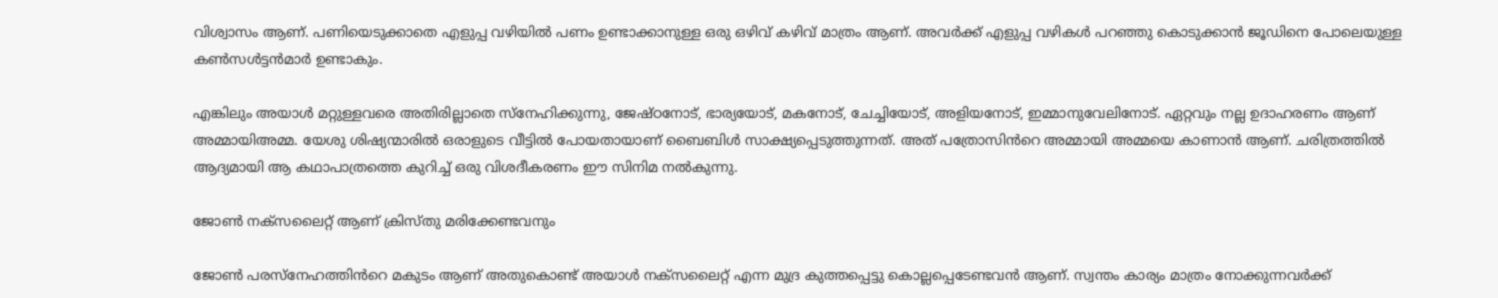വിശ്വാസം ആണ്. പണിയെടുക്കാതെ എളുപ്പ വഴിയിൽ പണം ഉണ്ടാക്കാനുള്ള ഒരു ഒഴിവ് കഴിവ് മാത്രം ആണ്. അവർക്ക് എളുപ്പ വഴികൾ പറഞ്ഞു കൊടുക്കാൻ ജൂഡിനെ പോലെയുള്ള കൺസൾട്ടൻമാർ ഉണ്ടാകും.

എങ്കിലും അയാൾ മറ്റുള്ളവരെ അതിരില്ലാതെ സ്നേഹിക്കുന്നു, ജേഷ്ഠനോട്, ഭാര്യയോട്, മകനോട്, ചേച്ചിയോട്, അളിയനോട്, ഇമ്മാനുവേലിനോട്. ഏറ്റവും നല്ല ഉദാഹരണം ആണ് അമ്മായിഅമ്മ. യേശു ശിഷ്യന്മാരിൽ ഒരാളുടെ വീട്ടിൽ പോയതായാണ് ബൈബിൾ സാക്ഷ്യപ്പെടുത്തുന്നത്. അത് പത്രോസിൻറെ അമ്മായി അമ്മയെ കാണാൻ ആണ്. ചരിത്രത്തിൽ ആദ്യമായി ആ കഥാപാത്രത്തെ കുറിച്ച് ഒരു വിശദീകരണം ഈ സിനിമ നൽകുന്നു.

ജോൺ നക്സലൈറ്റ് ആണ് ക്രിസ്തു മരിക്കേണ്ടവനും

ജോൺ പരസ്നേഹത്തിൻറെ മകുടം ആണ് അതുകൊണ്ട് അയാൾ നക്സലൈറ്റ് എന്ന മുദ്ര കുത്തപ്പെട്ടു കൊല്ലപ്പെടേണ്ടവൻ ആണ്. സ്വന്തം കാര്യം മാത്രം നോക്കുന്നവർക്ക്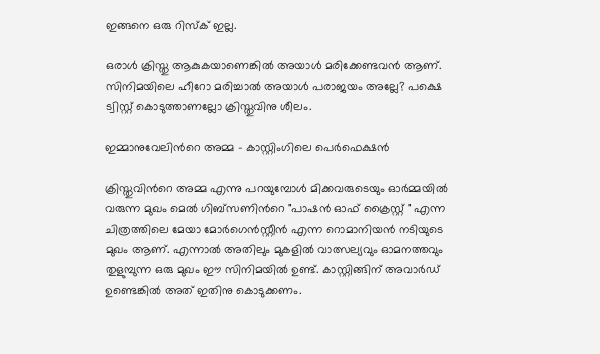ഇങ്ങനെ ഒരു റിസ്ക് ഇല്ല.

ഒരാൾ ക്രിസ്തു ആകുകയാണെങ്കിൽ അയാൾ മരിക്കേണ്ടവൻ ആണ്. സിനിമയിലെ ഹീറോ മരിച്ചാൽ അയാൾ പരാജയം അല്ലേ? പക്ഷെ ട്വിസ്റ്റ് കൊടുത്താണല്ലോ ക്രിസ്തുവിനു ശീലം.

ഇമ്മാനുവേലിൻറെ അമ്മ - കാസ്റ്റിംഗിലെ പെർഫെക്ഷൻ

ക്രിസ്തുവിൻറെ അമ്മ എന്നു പറയുമ്പോൾ മിക്കവരുടെയും ഓർമ്മയിൽ വരുന്ന മുഖം മെൽ ഗിബ്‌സണിൻറെ "പാഷൻ ഓഫ് ക്രൈസ്റ്റ് " എന്ന ചിത്രത്തിലെ മേയാ മോർഗെൻസ്റ്റീൻ എന്ന റൊമാനിയൻ നടിയുടെ മുഖം ആണ്. എന്നാൽ അതിലും മുകളിൽ വാത്സല്യവും ഓമനത്തവും തുളുമ്പുന്ന ഒരു മുഖം ഈ സിനിമയിൽ ഉണ്ട്. കാസ്റ്റിങ്ങിന് അവാർഡ് ഉണ്ടെങ്കിൽ അത് ഇതിനു കൊടുക്കണം.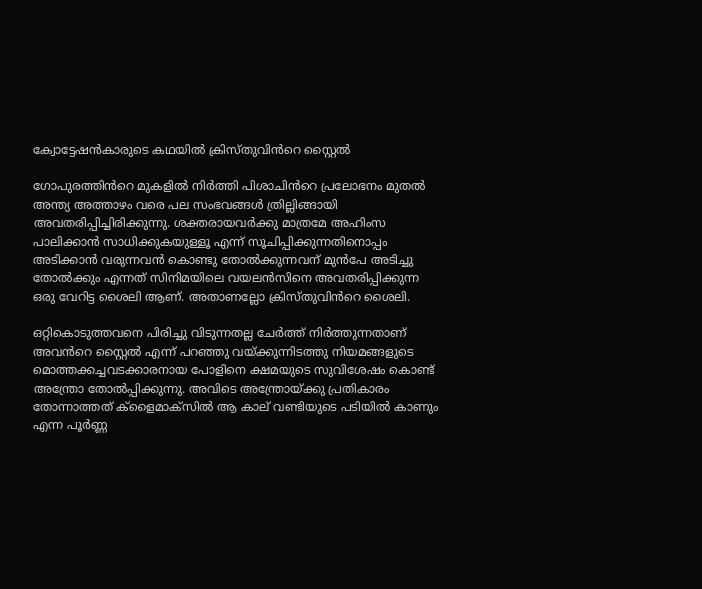ക്വോട്ടേഷൻകാരുടെ കഥയിൽ ക്രിസ്തുവിൻറെ സ്റ്റൈൽ

ഗോപുരത്തിൻറെ മുകളിൽ നിർത്തി പിശാചിൻറെ പ്രലോഭനം മുതൽ അന്ത്യ അത്താഴം വരെ പല സംഭവങ്ങൾ ത്രില്ലിങ്ങായി അവതരിപ്പിച്ചിരിക്കുന്നു. ശക്തരായവർക്കു മാത്രമേ അഹിംസ പാലിക്കാൻ സാധിക്കുകയുള്ളൂ എന്ന് സൂചിപ്പിക്കുന്നതിനൊപ്പം അടിക്കാൻ വരുന്നവൻ കൊണ്ടു തോൽക്കുന്നവന് മുൻപേ അടിച്ചു തോൽക്കും എന്നത് സിനിമയിലെ വയലൻസിനെ അവതരിപ്പിക്കുന്ന ഒരു വേറിട്ട ശൈലി ആണ്. അതാണല്ലോ ക്രിസ്തുവിൻറെ ശൈലി.

ഒറ്റികൊടുത്തവനെ പിരിച്ചു വിടുന്നതല്ല ചേർത്ത് നിർത്തുന്നതാണ് അവൻറെ സ്റ്റൈൽ എന്ന് പറഞ്ഞു വയ്ക്കുന്നിടത്തു നിയമങ്ങളുടെ മൊത്തക്കച്ചവടക്കാരനായ പോളിനെ ക്ഷമയുടെ സുവിശേഷം കൊണ്ട് അന്ത്രോ തോൽപ്പിക്കുന്നു. അവിടെ അന്ത്രോയ്ക്കു പ്രതികാരം തോന്നാത്തത് ക്ളൈമാക്സിൽ ആ കാല് വണ്ടിയുടെ പടിയിൽ കാണും എന്ന പൂർണ്ണ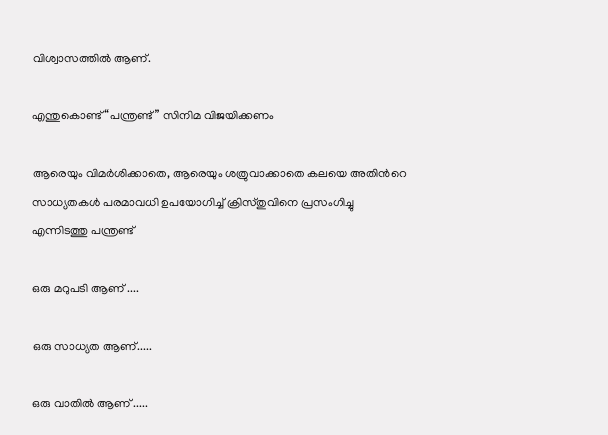വിശ്വാസത്തിൽ ആണ്.

എന്തുകൊണ്ട് “പന്ത്രണ്ട്” സിനിമ വിജയിക്കണം

ആരെയും വിമർശിക്കാതെ, ആരെയും ശത്രുവാക്കാതെ കലയെ അതിൻറെ സാധ്യതകൾ പരമാവധി ഉപയോഗിച്ച് ക്രിസ്തുവിനെ പ്രസംഗിച്ചു എന്നിടത്തു പന്ത്രണ്ട്

ഒരു മറുപടി ആണ് ....

ഒരു സാധ്യത ആണ്.....

ഒരു വാതിൽ ആണ് .....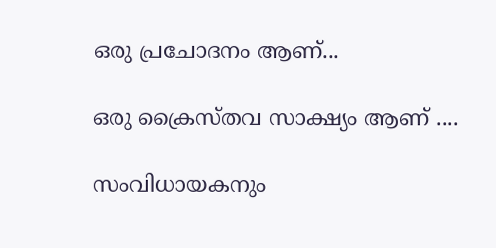ഒരു പ്രചോദനം ആണ്...

ഒരു ക്രൈസ്തവ സാക്ഷ്യം ആണ് ....

സംവിധായകനും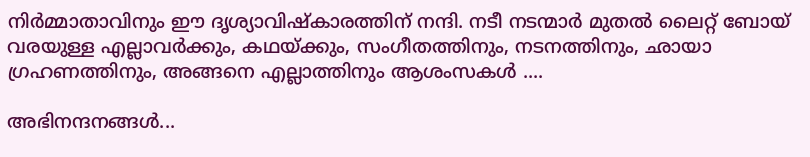നിർമ്മാതാവിനും ഈ ദൃശ്യാവിഷ്കാരത്തിന് നന്ദി. നടീ നടന്മാർ മുതൽ ലൈറ്റ് ബോയ് വരയുള്ള എല്ലാവർക്കും, കഥയ്ക്കും, സംഗീതത്തിനും, നടനത്തിനും, ഛായാ ഗ്രഹണത്തിനും, അങ്ങനെ എല്ലാത്തിനും ആശംസകൾ ....

അഭിനന്ദനങ്ങൾ...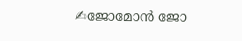✍ജോമോൻ ജോ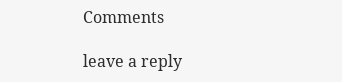Comments

leave a reply